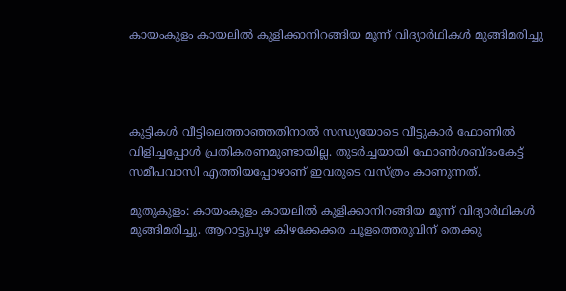കായംകുളം കായലിൽ കുളിക്കാനിറങ്ങിയ മൂന്ന് വിദ്യാർഥികൾ മുങ്ങിമരിച്ചു




കുട്ടികൾ വീട്ടിലെത്താഞ്ഞതിനാൽ സന്ധ്യയോടെ വീട്ടുകാർ ഫോണിൽ വിളിച്ചപ്പോൾ പ്രതികരണമുണ്ടായില്ല. തുടർച്ചയായി ഫോൺശബ്ദംകേട്ട് സമീപവാസി എത്തിയപ്പോഴാണ് ഇവരുടെ വസ്ത്രം കാണുന്നത്.

മുതുകുളം: കായംകുളം കായലിൽ കുളിക്കാനിറങ്ങിയ മൂന്ന് വിദ്യാർഥികൾ മുങ്ങിമരിച്ചു. ആറാട്ടുപുഴ കിഴക്കേക്കര ചൂളത്തെരുവിന് തെക്കു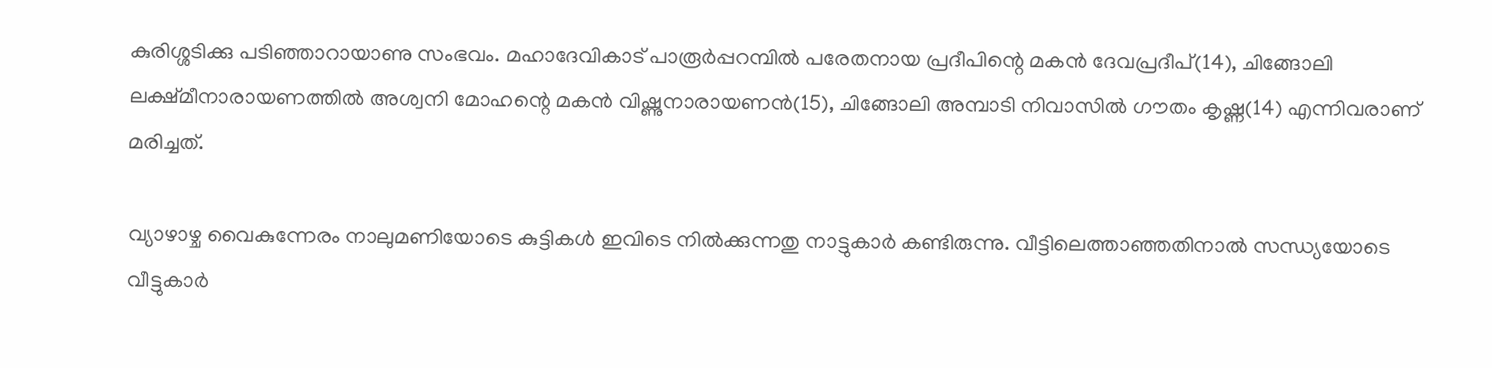കുരിശ്ശടിക്കു പടിഞ്ഞാറായാണു സംഭവം. മഹാദേവികാട് പാരൂർപ്പറമ്പിൽ പരേതനായ പ്രദീപിന്റെ മകൻ ദേവപ്രദീപ്(14), ചിങ്ങോലി ലക്ഷ്മീനാരായണത്തിൽ അശ്വനി മോഹന്റെ മകൻ വിഷ്ണുനാരായണൻ(15), ചിങ്ങോലി അമ്പാടി നിവാസിൽ ഗൗതം കൃഷ്ണ(14) എന്നിവരാണ് മരിച്ചത്.

വ്യാഴാഴ്ച വൈകുന്നേരം നാലുമണിയോടെ കുട്ടികൾ ഇവിടെ നിൽക്കുന്നതു നാട്ടുകാർ കണ്ടിരുന്നു. വീട്ടിലെത്താഞ്ഞതിനാൽ സന്ധ്യയോടെ വീട്ടുകാർ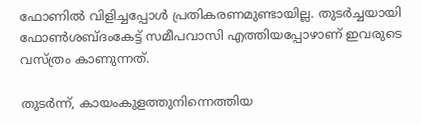ഫോണിൽ വിളിച്ചപ്പോൾ പ്രതികരണമുണ്ടായില്ല. തുടർച്ചയായി ഫോൺശബ്ദംകേട്ട് സമീപവാസി എത്തിയപ്പോഴാണ് ഇവരുടെ വസ്ത്രം കാണുന്നത്.

തുടർന്ന്, കായംകുളത്തുനിന്നെത്തിയ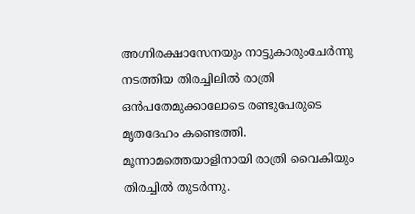അഗ്നിരക്ഷാസേനയും നാട്ടുകാരുംചേർന്നു നടത്തിയ തിരച്ചിലിൽ രാത്രി ഒൻപതേമുക്കാലോടെ രണ്ടുപേരുടെ മൃതദേഹം കണ്ടെത്തി. മൂന്നാമത്തെയാളിനായി രാത്രി വൈകിയും തിരച്ചിൽ തുടർന്നു.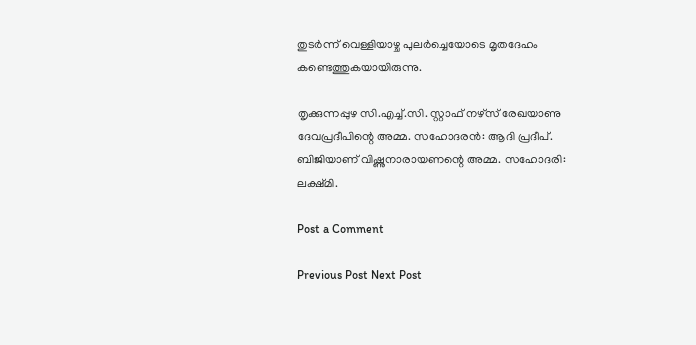തുടർന്ന് വെള്ളിയാഴ്ച പുലർച്ചെയോടെ മൃതദേഹം കണ്ടെത്തുകയായിരുന്നു.

തൃക്കുന്നപ്പുഴ സി.എച്ച്.സി. സ്റ്റാഫ് നഴ്സ് രേഖയാണു ദേവപ്രദീപിന്റെ അമ്മ. സഹോദരൻ: ആദി പ്രദീപ്. ബിജിയാണ് വിഷ്ണുനാരായണന്റെ അമ്മ. സഹോദരി: ലക്ഷ്മി.

Post a Comment

Previous Post Next Post